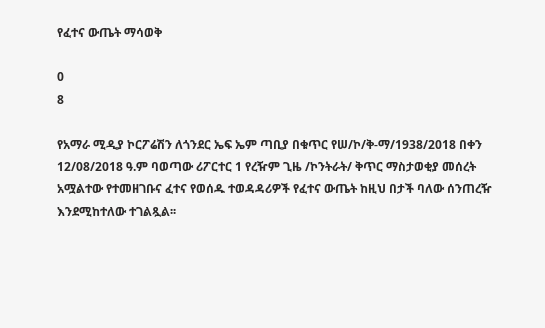የፈተና ውጤት ማሳወቅ

0
8

የአማራ ሚዲያ ኮርፖሬሽን ለጎንደር ኤፍ ኤም ጣቢያ በቁጥር የሠ/ኮ/ቅ-ማ/1938/2018 በቀን 12/08/2018 ዓ.ም ባወጣው ሪፖርተር 1 የረዥም ጊዜ /ኮንትራት/ ቅጥር ማስታወቂያ መሰረት አሟልተው የተመዘገቡና ፈተና የወሰዱ ተወዳዳሪዎች የፈተና ውጤት ከዚህ በታች ባለው ሰንጠረዥ እንደሚከተለው ተገልጿል፡፡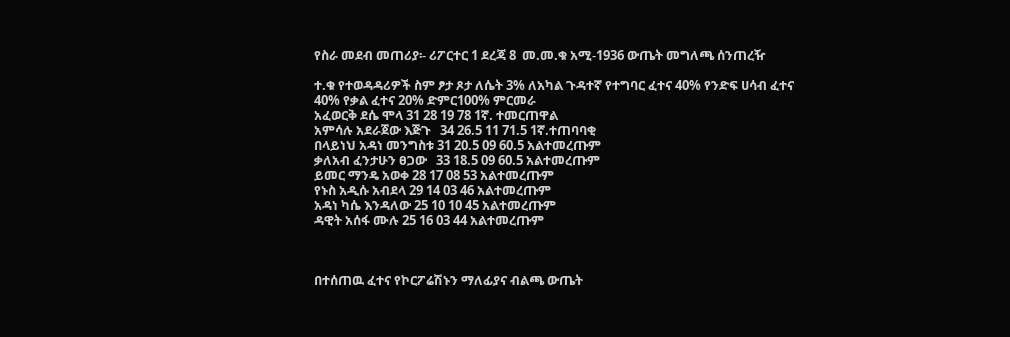የስራ መደብ መጠሪያ፡- ሪፖርተር 1 ደረጃ 8  መ.መ.ቁ አሚ-1936 ውጤት መግለጫ ሰንጠረዥ

ተ.ቁ የተወዳዳሪዎች ስም ፆታ ጾታ ለሴት 3% ለአካል ጉዳተኛ የተግባር ፈተና 40% የንድፍ ሀሳብ ፈተና 40% የቃል ፈተና 20% ድምር100% ምርመራ
አፈወርቅ ደሴ ሞላ 31 28 19 78 1ኛ. ተመርጠዋል
አምሳሉ አደራጀው እጅጉ   34 26.5 11 71.5 1ኛ.ተጠባባቂ
በላይነህ አዳነ መንግስቱ 31 20.5 09 60.5 አልተመረጡም
ቃለአብ ፈንታሁን ፀጋው   33 18.5 09 60.5 አልተመረጡም
ይመር ማንዴ አወቀ 28 17 08 53 አልተመረጡም
የኑስ አዲሱ አብደላ 29 14 03 46 አልተመረጡም
አዳነ ካሴ እንዳለው 25 10 10 45 አልተመረጡም
ዳዊት አሰፋ ሙሉ 25 16 03 44 አልተመረጡም



በተሰጠዉ ፈተና የኮርፖሬሽኑን ማለፊያና ብልጫ ውጤት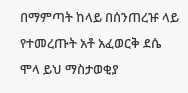በማምጣት ከላይ በሰንጠረዡ ላይ የተመረጡት አቶ አፈወርቅ ደሴ ሞላ ይህ ማስታወቂያ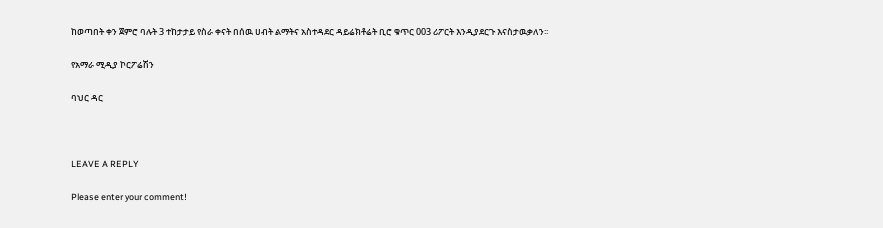ከወጣበት ቀን ጀምሮ ባሉት 3 ተከታታይ የስራ ቀናት በሰዉ ሀብት ልማትና አስተዳደር ዳይሬክቶሬት ቢሮ ቁጥር 003 ሪፖርት እንዲያደርጉ እናስታዉቃለን፡፡

የአማራ ሚዲያ ኮርፖሬሽን

ባህር ዳር



LEAVE A REPLY

Please enter your comment!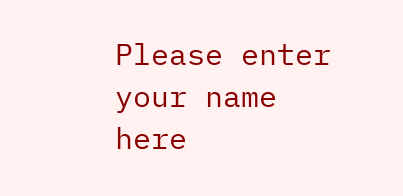Please enter your name here